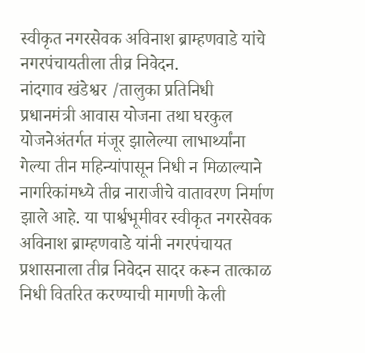स्वीकृत नगरसेवक अविनाश ब्राम्हणवाडे यांचे नगरपंचायतीला तीव्र निवेदन.
नांदगाव खंडेश्वर /तालुका प्रतिनिधी
प्रधानमंत्री आवास योजना तथा घरकुल योजनेअंतर्गत मंजूर झालेल्या लाभार्थ्यांना गेल्या तीन महिन्यांपासून निधी न मिळाल्याने नागरिकांमध्ये तीव्र नाराजीचे वातावरण निर्माण झाले आहे. या पार्श्वभूमीवर स्वीकृत नगरसेवक अविनाश ब्राम्हणवाडे यांनी नगरपंचायत प्रशासनाला तीव्र निवेदन सादर करून तात्काळ निधी वितरित करण्याची मागणी केली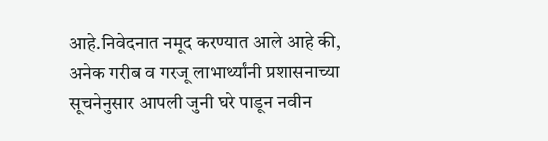आहे.निवेदनात नमूद करण्यात आले आहे की, अनेक गरीब व गरजू लाभार्थ्यांनी प्रशासनाच्या सूचनेनुसार आपली जुनी घरे पाडून नवीन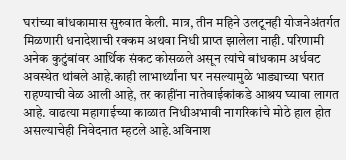घरांच्या बांधकामास सुरुवात केली. मात्र, तीन महिने उलटूनही योजनेअंतर्गत मिळणारी धनादेशाची रक्कम अथवा निधी प्राप्त झालेला नाही. परिणामी अनेक कुटुंबांवर आर्थिक संकट कोसळले असून त्यांचे बांधकाम अर्धवट अवस्थेत थांबले आहे.काही लाभार्थ्यांना घर नसल्यामुळे भाड्याच्या घरात राहण्याची वेळ आली आहे, तर काहींना नातेवाईकांकडे आश्रय घ्यावा लागत आहे. वाढत्या महागाईच्या काळात निधीअभावी नागरिकांचे मोठे हाल होत असल्याचेही निवेदनात म्हटले आहे.अविनाश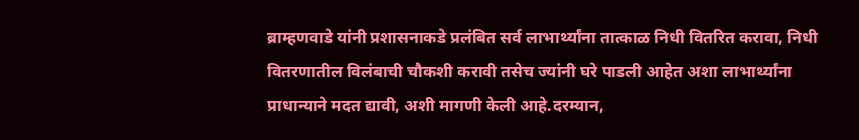ब्राम्हणवाडे यांनी प्रशासनाकडे प्रलंबित सर्व लाभार्थ्यांना तात्काळ निधी वितरित करावा, निधी वितरणातील विलंबाची चौकशी करावी तसेच ज्यांनी घरे पाडली आहेत अशा लाभार्थ्यांना प्राधान्याने मदत द्यावी, अशी मागणी केली आहे.दरम्यान,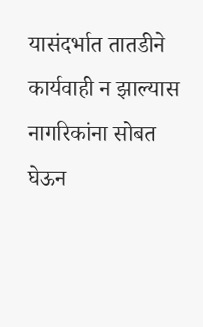यासंदर्भात तातडीने कार्यवाही न झाल्यास नागरिकांना सोबत घेऊन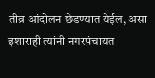तीव्र आंदोलन छेडण्यात येईल, असा इशाराही त्यांनी नगरपंचायत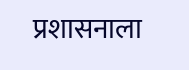प्रशासनाला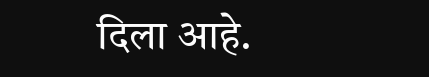दिला आहे.